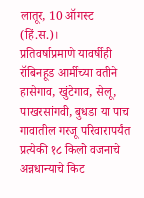लातूर, 10 ऑगस्ट (हिं.स.)।
प्रतिवर्षाप्रमाणे यावर्षीही रॉबिनहूड आर्मीच्या वतीने हासेगाव, खुंटेगाव, सेलू, पाखरसांगवी, बुधडा या पाच गावातील गरजू परिवारापर्यंत प्रत्येकी १८ किलो वजनाचे अन्नधान्याचे किट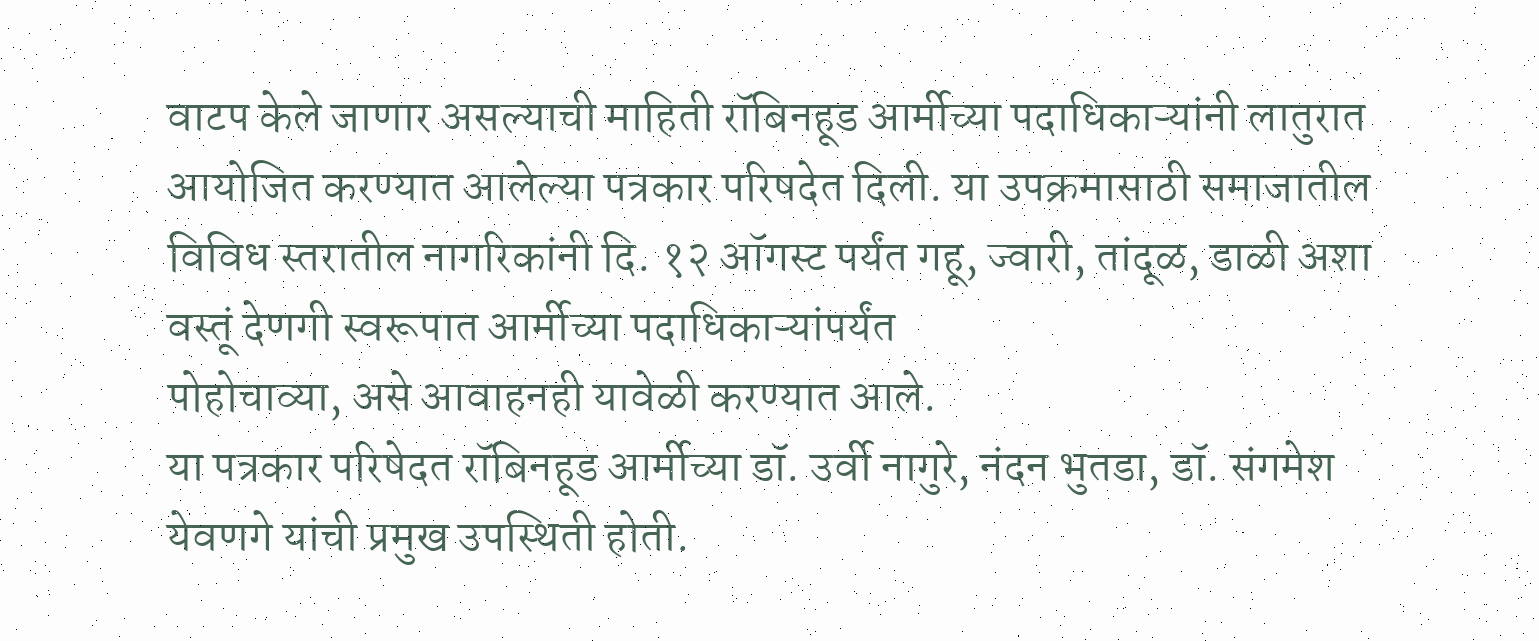वाटप केले जाणार असल्याची माहिती रॉबिनहूड आर्मीच्या पदाधिकाऱ्यांनी लातुरात आयोजित करण्यात आलेल्या पत्रकार परिषदेत दिली. या उपक्रमासाठी समाजातील विविध स्तरातील नागरिकांनी दि. १२ ऑगस्ट पर्यंत गहू, ज्वारी, तांदूळ, डाळी अशा वस्तूं देणगी स्वरूपात आर्मीच्या पदाधिकाऱ्यांपर्यंत
पोहोचाव्या, असे आवाहनही यावेळी करण्यात आले.
या पत्रकार परिषेदत रॉबिनहूड आर्मीच्या डॉ. उर्वी नागुरे, नंदन भुतडा, डॉ. संगमेश येवणगे यांची प्रमुख उपस्थिती होती.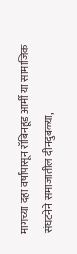मागच्या दहा वर्षांपासून रॉबिनहूड आर्मी या सामाजिक संघटनेने समाजातील दीनदुबळ्या,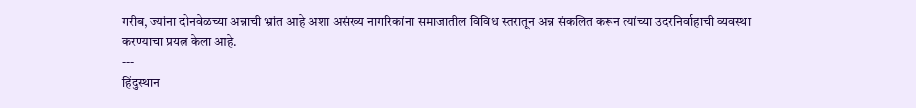गरीब, ज्यांना दोनवेळच्या अन्नाची भ्रांत आहे अशा असंख्य नागरिकांना समाजातील विविध स्तरातून अन्न संकलित करून त्यांच्या उदरनिर्वाहाची व्यवस्था करण्याचा प्रयत्न केला आहे.
---
हिंदुस्थान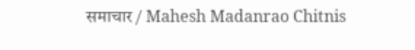समाचार / Mahesh Madanrao Chitnis